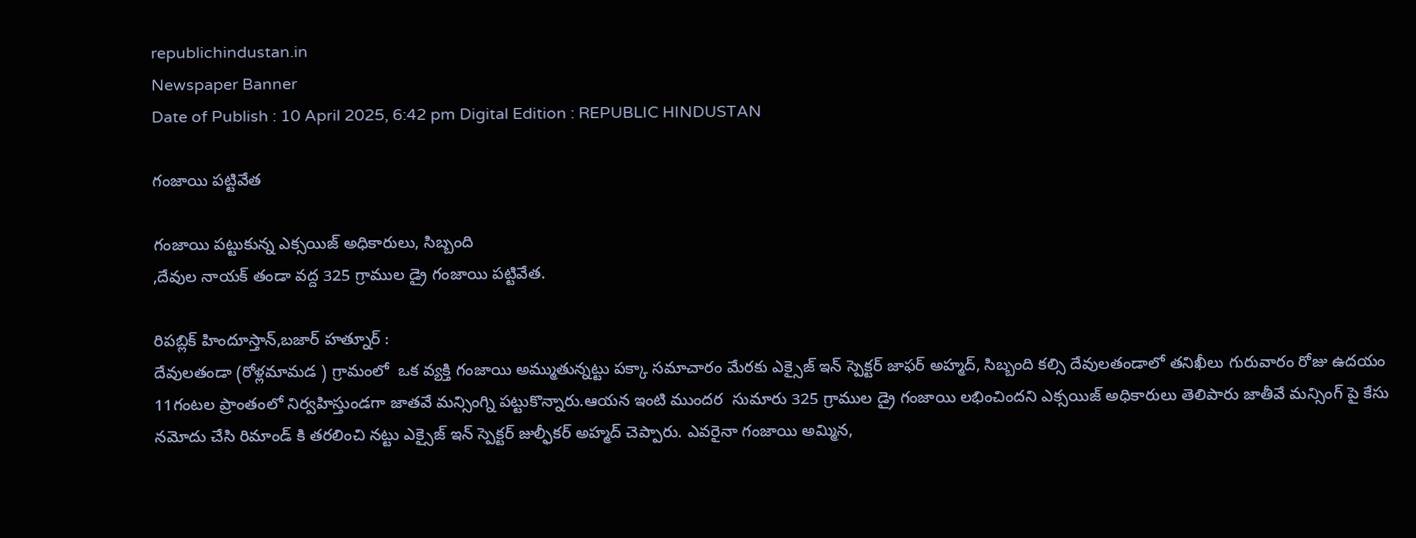republichindustan.in
Newspaper Banner
Date of Publish : 10 April 2025, 6:42 pm Digital Edition : REPUBLIC HINDUSTAN

గంజాయి పట్టివేత

గంజాయి పట్టుకున్న ఎక్సయిజ్ అధికారులు, సిబ్బంది
,దేవుల నాయక్ తండా వద్ద 325 గ్రాముల డ్రై గంజాయి పట్టివేత.

రిపబ్లిక్ హిందూస్తాన్,బజార్ హత్నూర్ :
దేవులతండా (రోళ్లమామడ ) గ్రామంలో  ఒక వ్యక్తి గంజాయి అమ్ముతున్నట్టు పక్కా సమాచారం మేరకు ఎక్సైజ్ ఇన్ స్పెక్టర్ జాఫర్ అహ్మద్, సిబ్బంది కల్సి దేవులతండాలో తనిఖీలు గురువారం రోజు ఉదయం 11గంటల ప్రాంతంలో నిర్వహిస్తుండగా జాతవే మన్సింగ్ని పట్టుకొన్నారు.ఆయన ఇంటి ముందర  సుమారు 325 గ్రాముల డ్రై గంజాయి లభించిందని ఎక్సయిజ్ అధికారులు తెలిపారు జాతీవే మన్సింగ్ పై కేసు నమోదు చేసి రిమాండ్ కి తరలించి నట్టు ఎక్సైజ్ ఇన్ స్పెక్టర్ జుల్ఫీకర్ అహ్మద్ చెప్పారు. ఎవరైనా గంజాయి అమ్మిన,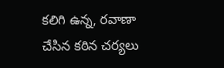కలిగి ఉన్న, రవాణా చేసిన కఠిన చర్యలు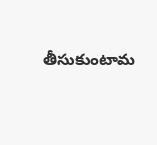తీసుకుంటామ